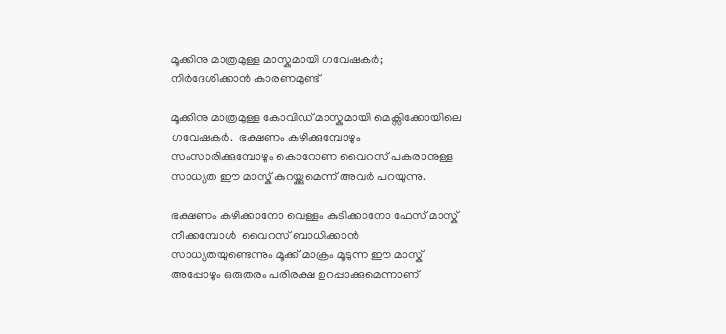മൂക്കിനു മാത്രമുള്ള മാസ്കുമായി ഗവേഷകർ; നിർദേശിക്കാന്‍ കാരണമുണ്ട്

മൂക്കിനു മാത്രമുള്ള കോവിഡ് മാസ്കുമായി മെക്സിക്കോയിലെ ഗവേഷകർ.  ഭക്ഷണം കഴിക്കുമ്പോഴും സംസാരിക്കുമ്പോഴും കൊറോണ വൈറസ് പകരാനുള്ള സാധ്യത ഈ മാസ്ക് കുറയ്ക്കുമെന്ന് അവർ പറയുന്നു.

ഭക്ഷണം കഴിക്കാനോ വെള്ളം കുടിക്കാനോ ഫേസ് മാസ്ക് നീക്കമ്പോള്‍  വൈറസ് ബാധിക്കാന്‍ സാധ്യതയുണ്ടെന്നും മൂക്ക് മാക്രം മൂടുന്ന ഈ മാസ്ക് അപ്പോഴും ഒരുതരം പരിരക്ഷ ഉറപ്പാക്കുമെന്നാണ്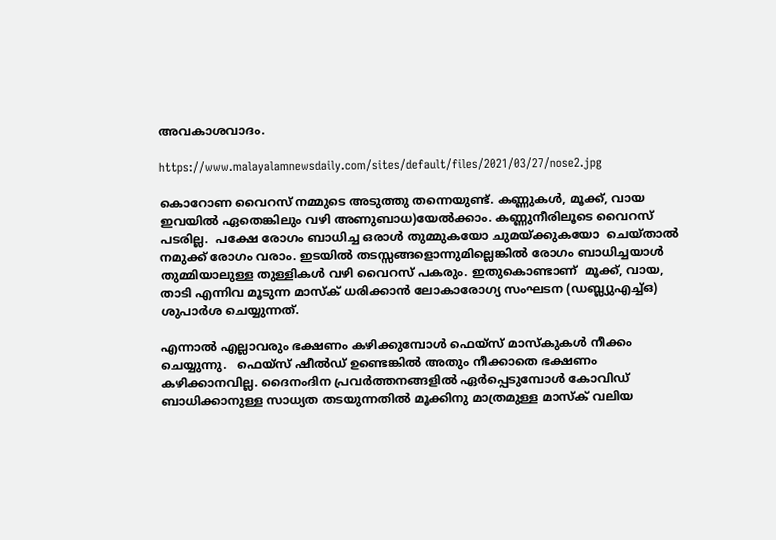അവകാശവാദം.

https://www.malayalamnewsdaily.com/sites/default/files/2021/03/27/nose2.jpg

കൊറോണ വൈറസ് നമ്മുടെ അടുത്തു തന്നെയുണ്ട്. കണ്ണുകൾ, മൂക്ക്, വായ ഇവയില്‍ ഏതെങ്കിലും വഴി അണുബാധ)യേല്‍ക്കാം. കണ്ണുനീരിലൂടെ വൈറസ് പടരില്ല.  പക്ഷേ രോഗം ബാധിച്ച ഒരാൾ തുമ്മുകയോ ചുമയ്ക്കുകയോ  ചെയ്താൽ നമുക്ക് രോഗം വരാം. ഇടയില്‍ തടസ്സങ്ങളൊന്നുമില്ലെങ്കില്‍ രോഗം ബാധിച്ചയാള്‍ തുമ്മിയാലുള്ള തുള്ളികള്‍ വഴി വൈറസ് പകരും. ഇതുകൊണ്ടാണ്  മൂക്ക്, വായ, താടി എന്നിവ മൂടുന്ന മാസ്ക് ധരിക്കാൻ ലോകാരോഗ്യ സംഘടന (ഡബ്ല്യുഎച്ച്ഒ) ശുപാർശ ചെയ്യുന്നത്.

എന്നാൽ എല്ലാവരും ഭക്ഷണം കഴിക്കുമ്പോൾ ഫെയ്സ് മാസ്കുകൾ നീക്കം ചെയ്യുന്നു.   ഫെയ്സ് ഷീൽഡ് ഉണ്ടെങ്കിൽ അതും നീക്കാതെ ഭക്ഷണം കഴിക്കാനവില്ല. ദൈനംദിന പ്രവർത്തനങ്ങളില്‍ ഏർപ്പെടുമ്പോള്‍ കോവിഡ് ബാധിക്കാനുള്ള സാധ്യത തടയുന്നതില്‍ മൂക്കിനു മാത്രമുള്ള മാസ്ക് വലിയ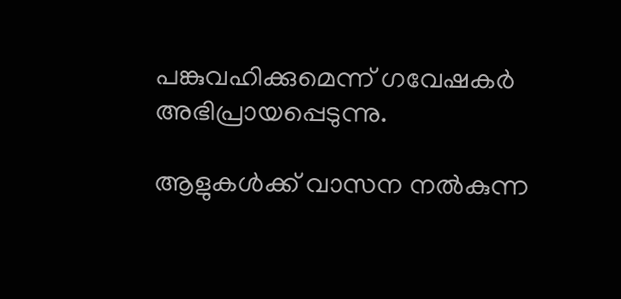പങ്കുവഹിക്കുമെന്ന് ഗവേഷകർ അഭിപ്രായപ്പെടുന്നു.

ആളുകൾക്ക് വാസന നൽകുന്ന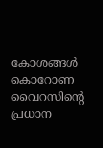കോശങ്ങൾ കൊറോണ വൈറസിന്റെ പ്രധാന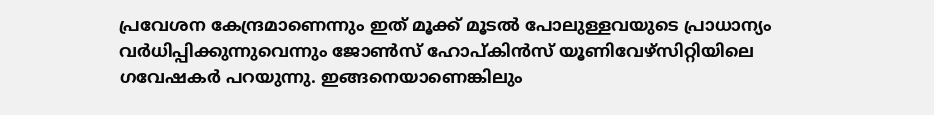പ്രവേശന കേന്ദ്രമാണെന്നും ഇത് മൂക്ക് മൂടൽ പോലുള്ളവയുടെ പ്രാധാന്യം വർധിപ്പിക്കുന്നുവെന്നും ജോൺസ് ഹോപ്കിൻസ് യൂണിവേഴ്സിറ്റിയിലെ ഗവേഷകർ പറയുന്നു. ഇങ്ങനെയാണെങ്കിലും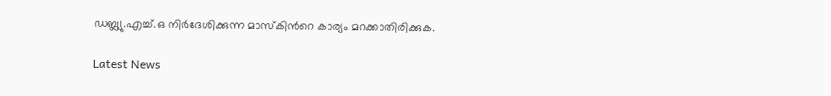ഡബ്ല്യു.എച്ച്.ഒ നിർദേശിക്കുന്ന മാസ്കിന്‍റെ കാര്യം മറക്കാതിരിക്കുക.

Latest News